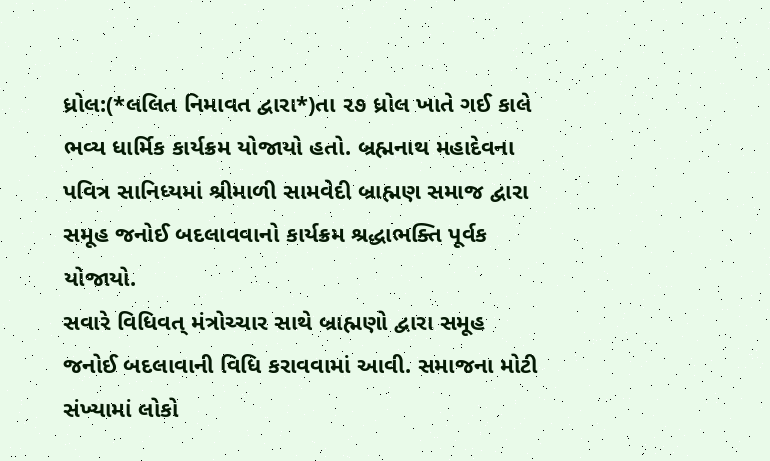ધ્રોલ:(*લલિત નિમાવત દ્વારા*)તા ૨૭ ધ્રોલ ખાતે ગઈ કાલે ભવ્ય ધાર્મિક કાર્યક્રમ યોજાયો હતો. બ્રહ્મનાથ મહાદેવના પવિત્ર સાનિધ્યમાં શ્રીમાળી સામવેદી બ્રાહ્મણ સમાજ દ્વારા સમૂહ જનોઈ બદલાવવાનો કાર્યક્રમ શ્રદ્ધાભક્તિ પૂર્વક યોજાયો.
સવારે વિધિવત્ મંત્રોચ્ચાર સાથે બ્રાહ્મણો દ્વારા સમૂહ જનોઈ બદલાવાની વિધિ કરાવવામાં આવી. સમાજના મોટી સંખ્યામાં લોકો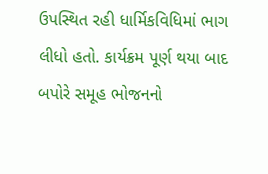ઉપસ્થિત રહી ધાર્મિકવિધિમાં ભાગ લીધો હતો. કાર્યક્રમ પૂર્ણ થયા બાદ બપોરે સમૂહ ભોજનનો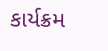કાર્યક્રમ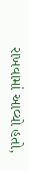રાખવામાં આવ્યો હતો,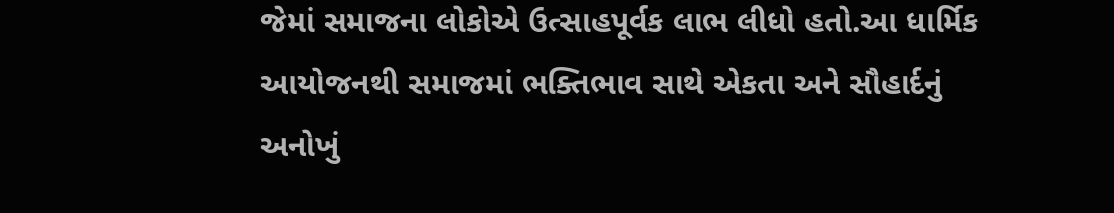જેમાં સમાજના લોકોએ ઉત્સાહપૂર્વક લાભ લીધો હતો.આ ધાર્મિક આયોજનથી સમાજમાં ભક્તિભાવ સાથે એકતા અને સૌહાર્દનું અનોખું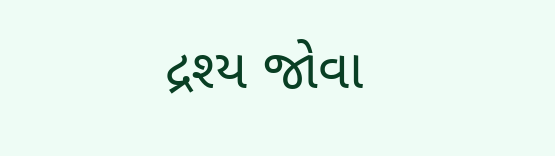દ્રશ્ય જોવા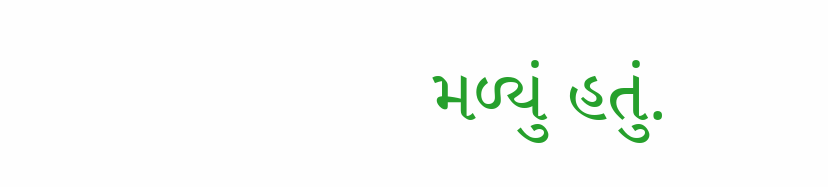મળ્યું હતું.